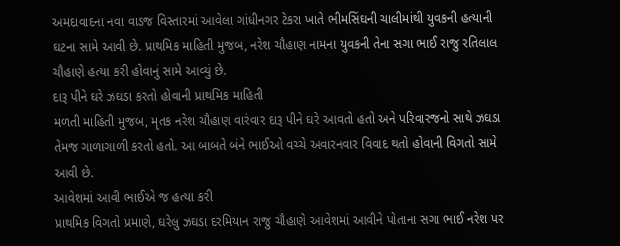અમદાવાદના નવા વાડજ વિસ્તારમાં આવેલા ગાંધીનગર ટેકરા ખાતે ભીમસિંઘની ચાલીમાંથી યુવકની હત્યાની ઘટના સામે આવી છે. પ્રાથમિક માહિતી મુજબ, નરેશ ચૌહાણ નામના યુવકની તેના સગા ભાઈ રાજુ રતિલાલ ચૌહાણે હત્યા કરી હોવાનું સામે આવ્યું છે.
દારૂ પીને ઘરે ઝઘડા કરતો હોવાની પ્રાથમિક માહિતી
મળતી માહિતી મુજબ, મૃતક નરેશ ચૌહાણ વારંવાર દારૂ પીને ઘરે આવતો હતો અને પરિવારજનો સાથે ઝઘડા તેમજ ગાળાગાળી કરતો હતો. આ બાબતે બંને ભાઈઓ વચ્ચે અવારનવાર વિવાદ થતો હોવાની વિગતો સામે આવી છે.
આવેશમાં આવી ભાઈએ જ હત્યા કરી
પ્રાથમિક વિગતો પ્રમાણે, ઘરેલુ ઝઘડા દરમિયાન રાજુ ચૌહાણે આવેશમાં આવીને પોતાના સગા ભાઈ નરેશ પર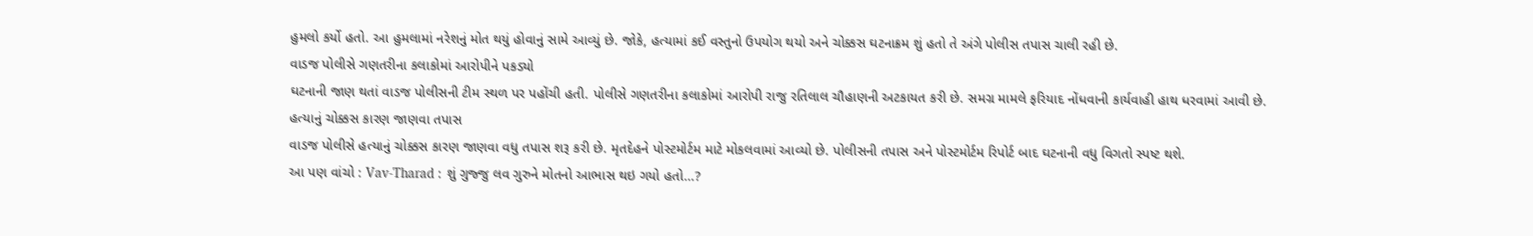હુમલો કર્યો હતો. આ હુમલામાં નરેશનું મોત થયું હોવાનું સામે આવ્યું છે. જોકે, હત્યામાં કઈ વસ્તુનો ઉપયોગ થયો અને ચોક્કસ ઘટનાક્રમ શું હતો તે અંગે પોલીસ તપાસ ચાલી રહી છે.
વાડજ પોલીસે ગણતરીના કલાકોમાં આરોપીને પકડ્યો
ઘટનાની જાણ થતાં વાડજ પોલીસની ટીમ સ્થળ પર પહોંચી હતી. પોલીસે ગણતરીના કલાકોમાં આરોપી રાજુ રતિલાલ ચૌહાણની અટકાયત કરી છે. સમગ્ર મામલે ફરિયાદ નોંધવાની કાર્યવાહી હાથ ધરવામાં આવી છે.
હત્યાનું ચોક્કસ કારણ જાણવા તપાસ
વાડજ પોલીસે હત્યાનું ચોક્કસ કારણ જાણવા વધુ તપાસ શરૂ કરી છે. મૃતદેહને પોસ્ટમોર્ટમ માટે મોકલવામાં આવ્યો છે. પોલીસની તપાસ અને પોસ્ટમોર્ટમ રિપોર્ટ બાદ ઘટનાની વધુ વિગતો સ્પષ્ટ થશે.
આ પણ વાંચો : Vav-Tharad : શું ગુજ્જુ લવ ગુરુને મોતનો આભાસ થઇ ગયો હતો…?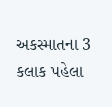અકસ્માતના 3 કલાક પહેલા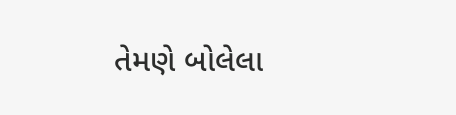તેમણે બોલેલા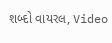શબ્દો વાયરલ, Video